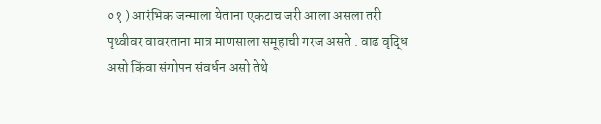०१ ) आरंभिक जन्माला येताना एकटाच जरी आला असला तरी पृथ्वीवर वावरताना मात्र माणसाला समूहाची गरज असते . वाढ वृद्धि असो किंवा संगोपन संवर्धन असो तेथे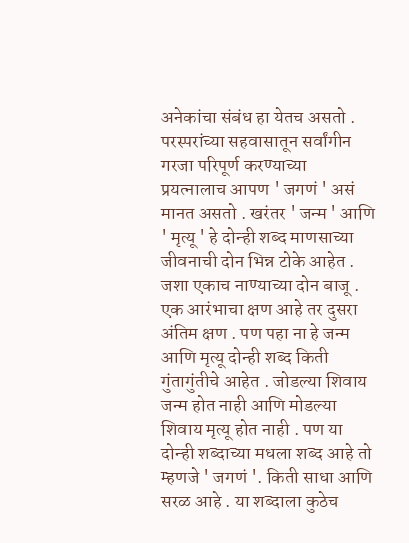अनेकांचा संबंध हा येतच असतो . परस्परांच्या सहवासातून सर्वांगीन गरजा परिपूर्ण करण्याच्या प्रयत्नालाच आपण ' जगणं ' असं मानत असतो . खरंतर ' जन्म ' आणि ' मृत्यू ' हे दोन्ही शब्द माणसाच्या जीवनाची दोन भिन्न टोके आहेत . जशा एकाच नाण्याच्या दोन बाजू . एक आरंभाचा क्षण आहे तर दुसरा अंतिम क्षण . पण पहा ना हे जन्म आणि मृत्यू दोन्ही शब्द किती गुंतागुंतीचे आहेत . जोडल्या शिवाय जन्म होत नाही आणि मोडल्या शिवाय मृत्यू होत नाही . पण या दोन्ही शब्दाच्या मधला शब्द आहे तो म्हणजे ' जगणं '. किती साधा आणि सरळ आहे . या शब्दाला कुठेच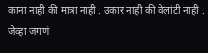काना नाही की मात्रा नाही . उकार नाही की वेलांटी नाही . जेव्हा जगणं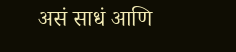असं साधं आणि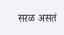सरळ असतं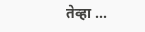तेव्हा ...